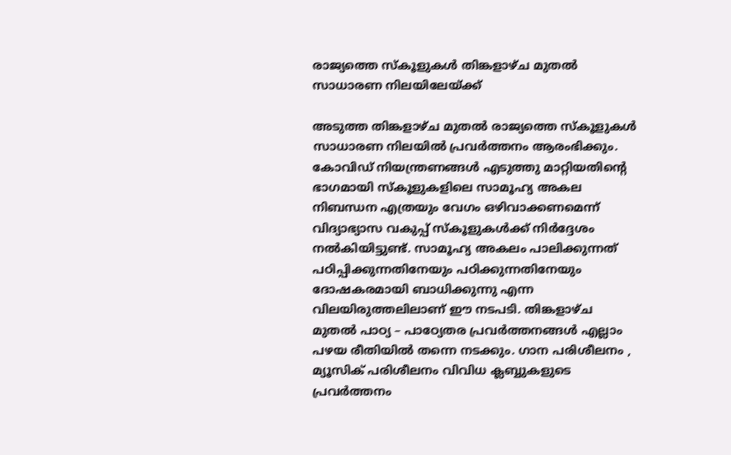രാജ്യത്തെ സ്‌കൂളുകള്‍ തിങ്കളാഴ്ച മുതല്‍ സാധാരണ നിലയിലേയ്ക്ക്

അടുത്ത തിങ്കളാഴ്ച മുതല്‍ രാജ്യത്തെ സ്‌കൂളുകള്‍ സാധാരണ നിലയില്‍ പ്രവര്‍ത്തനം ആരംഭിക്കും. കോവിഡ് നിയന്ത്രണങ്ങള്‍ എടുത്തു മാറ്റിയതിന്റെ ഭാഗമായി സ്‌കൂളുകളിലെ സാമൂഹ്യ അകല നിബന്ധന എത്രയും വേഗം ഒഴിവാക്കണമെന്ന് വിദ്യാഭ്യാസ വകുപ്പ് സ്‌കൂളുകള്‍ക്ക് നിര്‍ദ്ദേശം നല്‍കിയിട്ടുണ്ട്. സാമൂഹ്യ അകലം പാലിക്കുന്നത് പഠിപ്പിക്കുന്നതിനേയും പഠിക്കുന്നതിനേയും ദോഷകരമായി ബാധിക്കുന്നു എന്ന വിലയിരുത്തലിലാണ് ഈ നടപടി. തിങ്കളാഴ്ച മുതല്‍ പാഠ്യ – പാഠ്യേതര പ്രവര്‍ത്തനങ്ങള്‍ എല്ലാം പഴയ രീതിയില്‍ തന്നെ നടക്കും. ഗാന പരിശീലനം , മ്യൂസിക് പരിശീലനം വിവിധ ക്ലബ്ബുകളുടെ പ്രവര്‍ത്തനം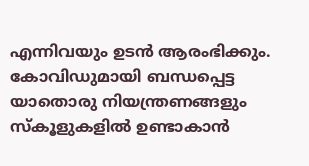എന്നിവയും ഉടന്‍ ആരംഭിക്കും. കോവിഡുമായി ബന്ധപ്പെട്ട യാതൊരു നിയന്ത്രണങ്ങളും സ്‌കൂളുകളില്‍ ഉണ്ടാകാന്‍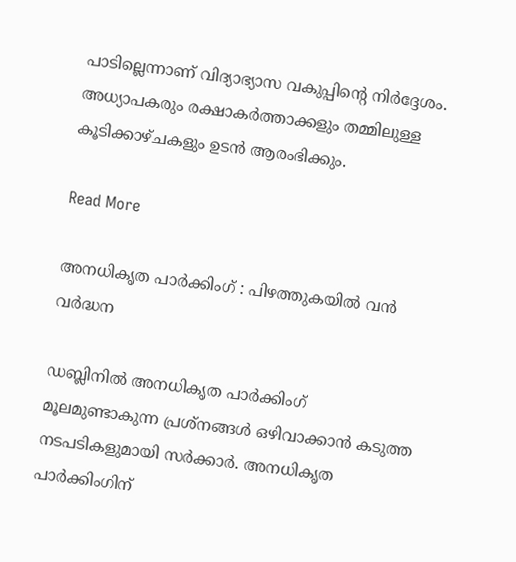പാടില്ലെന്നാണ് വിദ്യാഭ്യാസ വകുപ്പിന്റെ നിര്‍ദ്ദേശം. അധ്യാപകരും രക്ഷാകര്‍ത്താക്കളും തമ്മിലുള്ള കൂടിക്കാഴ്ചകളും ഉടന്‍ ആരംഭിക്കും.

Read More

അനധികൃത പാര്‍ക്കിംഗ് : പിഴത്തുകയില്‍ വന്‍ വര്‍ദ്ധന

ഡബ്ലിനില്‍ അനധികൃത പാര്‍ക്കിംഗ് മൂലമുണ്ടാകുന്ന പ്രശ്‌നങ്ങള്‍ ഒഴിവാക്കാന്‍ കടുത്ത നടപടികളുമായി സര്‍ക്കാര്‍. അനധികൃത പാര്‍ക്കിംഗിന്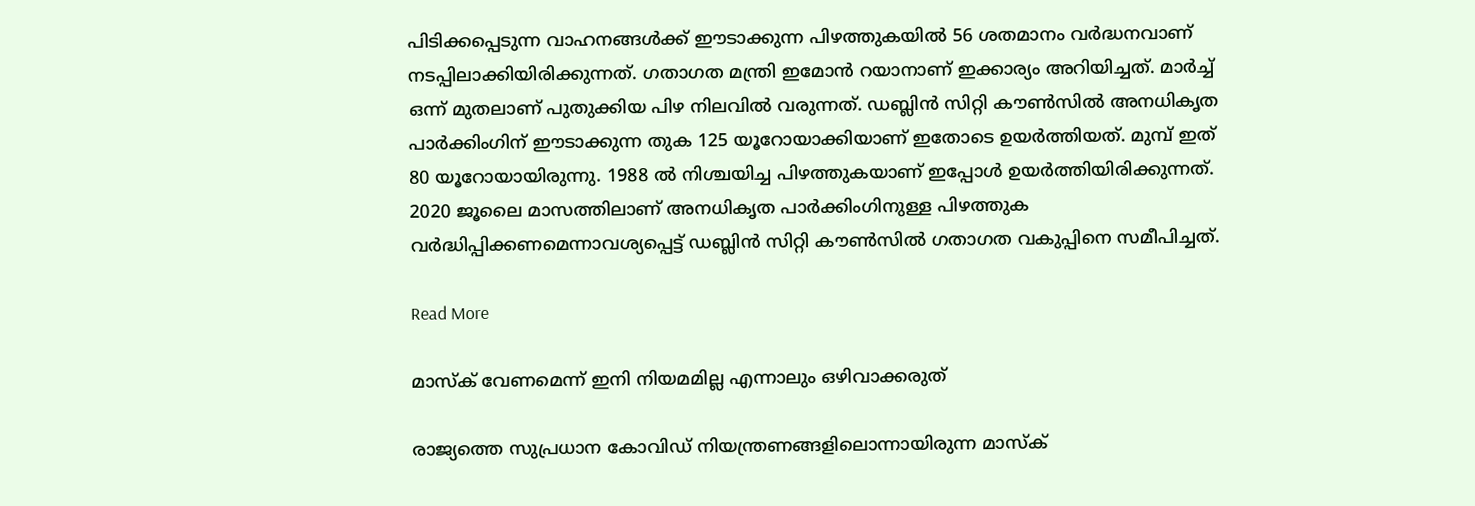പിടിക്കപ്പെടുന്ന വാഹനങ്ങള്‍ക്ക് ഈടാക്കുന്ന പിഴത്തുകയില്‍ 56 ശതമാനം വര്‍ദ്ധനവാണ് നടപ്പിലാക്കിയിരിക്കുന്നത്. ഗതാഗത മന്ത്രി ഇമോന്‍ റയാനാണ് ഇക്കാര്യം അറിയിച്ചത്. മാര്‍ച്ച് ഒന്ന് മുതലാണ് പുതുക്കിയ പിഴ നിലവില്‍ വരുന്നത്. ഡബ്ലിന്‍ സിറ്റി കൗണ്‍സില്‍ അനധികൃത പാര്‍ക്കിംഗിന് ഈടാക്കുന്ന തുക 125 യൂറോയാക്കിയാണ് ഇതോടെ ഉയര്‍ത്തിയത്. മുമ്പ് ഇത് 80 യൂറോയായിരുന്നു. 1988 ല്‍ നിശ്ചയിച്ച പിഴത്തുകയാണ് ഇപ്പോള്‍ ഉയര്‍ത്തിയിരിക്കുന്നത്. 2020 ജൂലൈ മാസത്തിലാണ് അനധികൃത പാര്‍ക്കിംഗിനുള്ള പിഴത്തുക വര്‍ദ്ധിപ്പിക്കണമെന്നാവശ്യപ്പെട്ട് ഡബ്ലിന്‍ സിറ്റി കൗണ്‍സില്‍ ഗതാഗത വകുപ്പിനെ സമീപിച്ചത്.

Read More

മാസ്‌ക് വേണമെന്ന് ഇനി നിയമമില്ല എന്നാലും ഒഴിവാക്കരുത്

രാജ്യത്തെ സുപ്രധാന കോവിഡ് നിയന്ത്രണങ്ങളിലൊന്നായിരുന്ന മാസ്‌ക്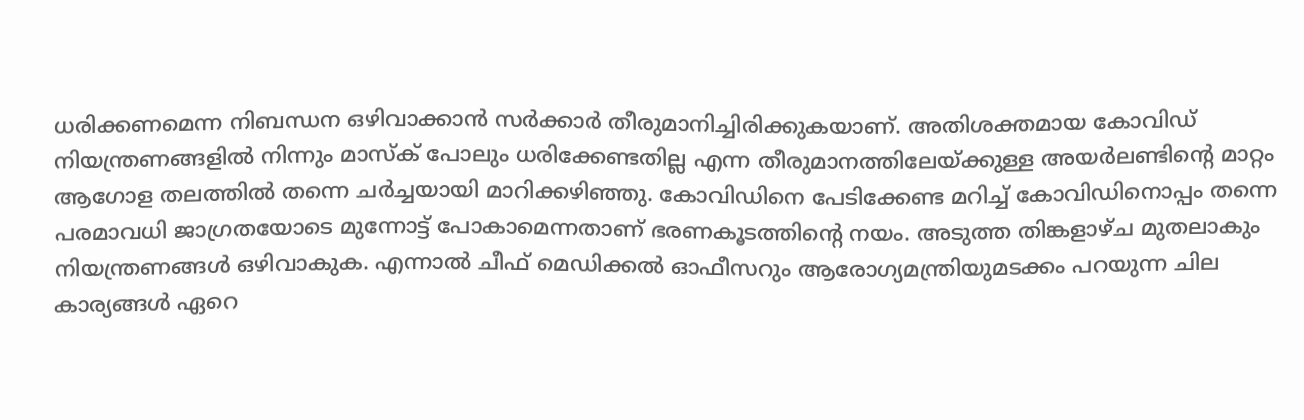ധരിക്കണമെന്ന നിബന്ധന ഒഴിവാക്കാന്‍ സര്‍ക്കാര്‍ തീരുമാനിച്ചിരിക്കുകയാണ്. അതിശക്തമായ കോവിഡ് നിയന്ത്രണങ്ങളില്‍ നിന്നും മാസ്‌ക് പോലും ധരിക്കേണ്ടതില്ല എന്ന തീരുമാനത്തിലേയ്ക്കുള്ള അയര്‍ലണ്ടിന്റെ മാറ്റം ആഗോള തലത്തില്‍ തന്നെ ചര്‍ച്ചയായി മാറിക്കഴിഞ്ഞു. കോവിഡിനെ പേടിക്കേണ്ട മറിച്ച് കോവിഡിനൊപ്പം തന്നെ പരമാവധി ജാഗ്രതയോടെ മുന്നോട്ട് പോകാമെന്നതാണ് ഭരണകൂടത്തിന്റെ നയം. അടുത്ത തിങ്കളാഴ്ച മുതലാകും നിയന്ത്രണങ്ങള്‍ ഒഴിവാകുക. എന്നാല്‍ ചീഫ്‌ മെഡിക്കല്‍ ഓഫീസറും ആരോഗ്യമന്ത്രിയുമടക്കം പറയുന്ന ചില കാര്യങ്ങള്‍ ഏറെ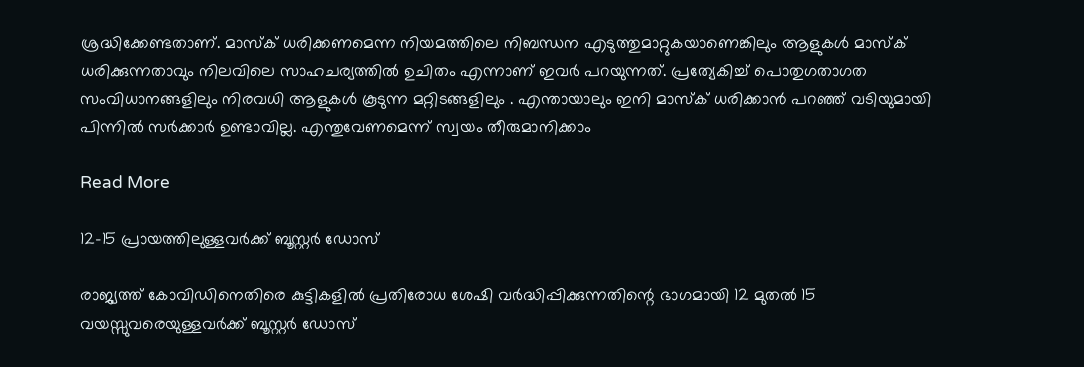ശ്രദ്ധിക്കേണ്ടതാണ്. മാസ്‌ക് ധരിക്കണമെന്ന നിയമത്തിലെ നിബന്ധന എടുത്തുമാറ്റുകയാണെങ്കിലും ആളുകള്‍ മാസ്‌ക് ധരിക്കുന്നതാവും നിലവിലെ സാഹചര്യത്തില്‍ ഉചിതം എന്നാണ് ഇവര്‍ പറയുന്നത്. പ്രത്യേകിച്ച് പൊതുഗതാഗത സംവിധാനങ്ങളിലും നിരവധി ആളുകള്‍ കൂടുന്ന മറ്റിടങ്ങളിലും . എന്തായാലും ഇനി മാസ്‌ക് ധരിക്കാന്‍ പറഞ്ഞ് വടിയുമായി പിന്നില്‍ സര്‍ക്കാര്‍ ഉണ്ടാവില്ല. എന്തുവേണമെന്ന് സ്വയം തീരുമാനിക്കാം

Read More

12-15 പ്രായത്തിലുള്ളവര്‍ക്ക് ബൂസ്റ്റര്‍ ഡോസ്

രാജ്യത്ത് കോവിഡിനെതിരെ കുട്ടികളില്‍ പ്രതിരോധ ശേഷി വര്‍ദ്ധിപ്പിക്കുന്നതിന്റെ ഭാഗമായി 12 മുതല്‍ 15 വയസ്സുവരെയുള്ളവര്‍ക്ക് ബൂസ്റ്റര്‍ ഡോസ്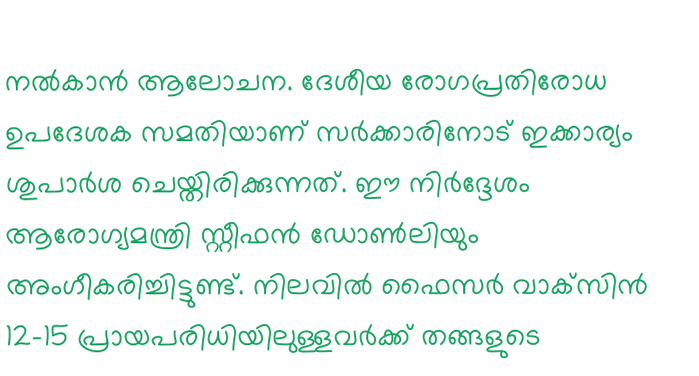നല്‍കാന്‍ ആലോചന. ദേശീയ രോഗപ്രതിരോധ ഉപദേശക സമതിയാണ് സര്‍ക്കാരിനോട് ഇക്കാര്യം ശുപാര്‍ശ ചെയ്തിരിക്കുന്നത്. ഈ നിര്‍ദ്ദേശം ആരോഗ്യമന്ത്രി സ്റ്റീഫന്‍ ഡോണ്‍ലിയും അംഗീകരിച്ചിട്ടുണ്ട്. നിലവില്‍ ഫൈസര്‍ വാക്‌സിന്‍ 12-15 പ്രായപരിധിയിലുള്ളവര്‍ക്ക് തങ്ങളുടെ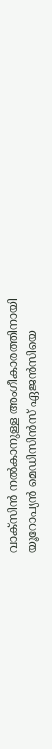വാക്‌സിന്‍ നല്‍കാനുള്ള അംഗീകാരത്തിനായി യൂറോപ്യന്‍ മെഡിസിന്‍സ് ഏജന്‍സിയെ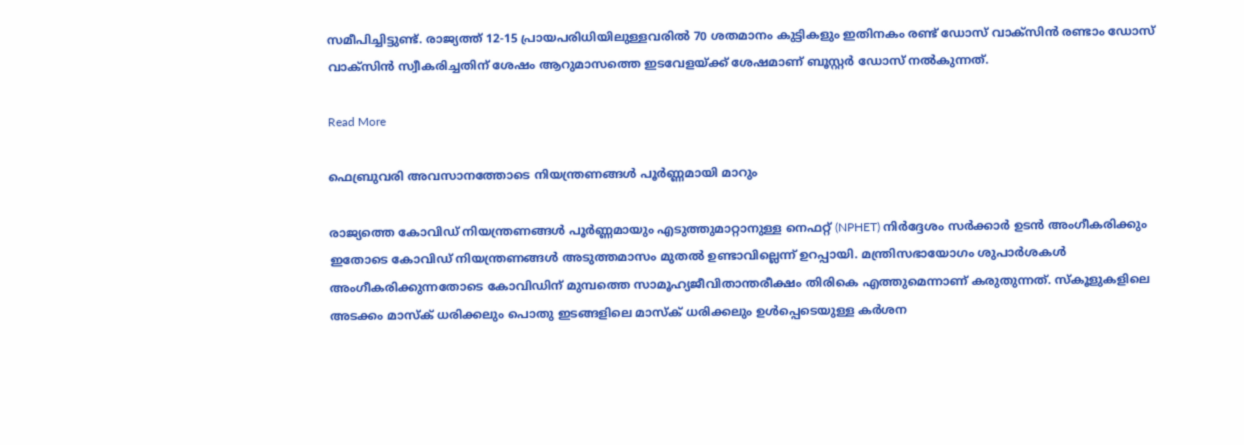സമീപിച്ചിട്ടുണ്ട്. രാജ്യത്ത് 12-15 പ്രായപരിധിയിലുള്ളവരില്‍ 70 ശതമാനം കുട്ടികളും ഇതിനകം രണ്ട് ഡോസ് വാക്‌സിന്‍ രണ്ടാം ഡോസ് വാക്‌സിന്‍ സ്വീകരിച്ചതിന് ശേഷം ആറുമാസത്തെ ഇടവേളയ്ക്ക് ശേഷമാണ് ബൂസ്റ്റര്‍ ഡോസ് നല്‍കുന്നത്.

Read More

ഫെബ്രുവരി അവസാനത്തോടെ നിയന്ത്രണങ്ങള്‍ പൂര്‍ണ്ണമായി മാറും

രാജ്യത്തെ കോവിഡ് നിയന്ത്രണങ്ങള്‍ പൂര്‍ണ്ണമായും എടുത്തുമാറ്റാനുള്ള നെഫറ്റ് (NPHET) നിര്‍ദ്ദേശം സര്‍ക്കാര്‍ ഉടന്‍ അംഗീകരിക്കും ഇതോടെ കോവിഡ് നിയന്ത്രണങ്ങള്‍ അടുത്തമാസം മുതല്‍ ഉണ്ടാവില്ലെന്ന് ഉറപ്പായി. മന്ത്രിസഭായോഗം ശുപാര്‍ശകള്‍ അംഗീകരിക്കുന്നതോടെ കോവിഡിന് മുമ്പത്തെ സാമൂഹ്യജീവിതാന്തരീക്ഷം തിരികെ എത്തുമെന്നാണ് കരുതുന്നത്. സ്‌കൂളുകളിലെ അടക്കം മാസ്‌ക് ധരിക്കലും പൊതു ഇടങ്ങളിലെ മാസ്‌ക് ധരിക്കലും ഉള്‍പ്പെടെയുള്ള കര്‍ശന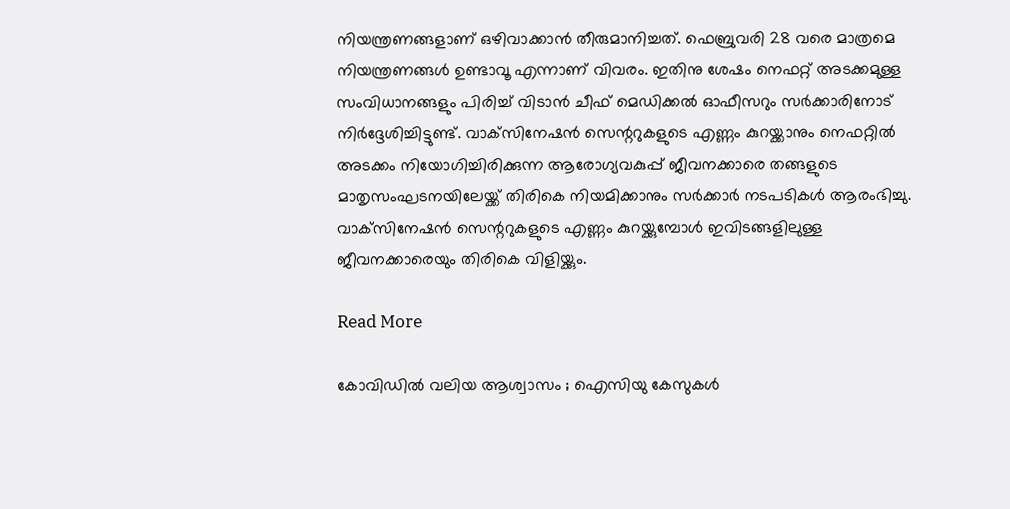നിയന്ത്രണങ്ങളാണ് ഒഴിവാക്കാന്‍ തീരുമാനിച്ചത്. ഫെബ്രുവരി 28 വരെ മാത്രമെ നിയന്ത്രണങ്ങള്‍ ഉണ്ടാവൂ എന്നാണ് വിവരം. ഇതിനു ശേഷം നെഫറ്റ് അടക്കമുള്ള സംവിധാനങ്ങളും പിരിച്ച് വിടാന്‍ ചീഫ് മെഡിക്കല്‍ ഓഫീസറും സര്‍ക്കാരിനോട് നിര്‍ദ്ദേശിച്ചിട്ടുണ്ട്. വാക്‌സിനേഷന്‍ സെന്ററുകളുടെ എണ്ണം കുറയ്ക്കാനും നെഫറ്റില്‍ അടക്കം നിയോഗിച്ചിരിക്കുന്ന ആരോഗ്യവകുപ്പ് ജീവനക്കാരെ തങ്ങളുടെ മാതൃസംഘടനയിലേയ്ക്ക് തിരികെ നിയമിക്കാനും സര്‍ക്കാര്‍ നടപടികള്‍ ആരംഭിച്ചു. വാക്‌സിനേഷന്‍ സെന്ററുകളുടെ എണ്ണം കുറയ്ക്കുമ്പോള്‍ ഇവിടങ്ങളിലുള്ള ജീവനക്കാരെയും തിരികെ വിളിയ്ക്കും.

Read More

കോവിഡില്‍ വലിയ ആശ്വാസം ; ഐസിയു കേസുകള്‍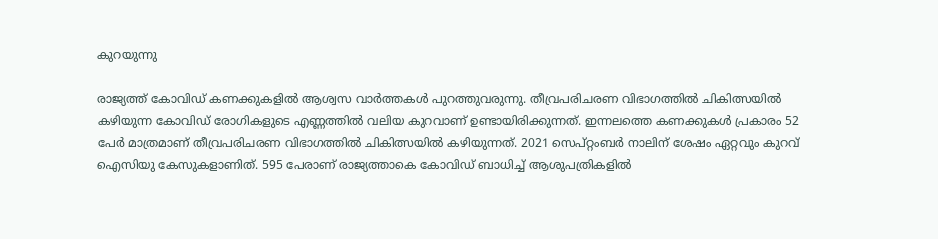കുറയുന്നു

രാജ്യത്ത് കോവിഡ് കണക്കുകളില്‍ ആശ്വസ വാര്‍ത്തകള്‍ പുറത്തുവരുന്നു. തീവ്രപരിചരണ വിഭാഗത്തില്‍ ചികിത്സയില്‍ കഴിയുന്ന കോവിഡ് രോഗികളുടെ എണ്ണത്തില്‍ വലിയ കുറവാണ് ഉണ്ടായിരിക്കുന്നത്. ഇന്നലത്തെ കണക്കുകള്‍ പ്രകാരം 52 പേര്‍ മാത്രമാണ് തീവ്രപരിചരണ വിഭാഗത്തില്‍ ചികിത്സയില്‍ കഴിയുന്നത്. 2021 സെപ്റ്റംബര്‍ നാലിന് ശേഷം ഏറ്റവും കുറവ് ഐസിയു കേസുകളാണിത്. 595 പേരാണ് രാജ്യത്താകെ കോവിഡ് ബാധിച്ച് ആശുപത്രികളില്‍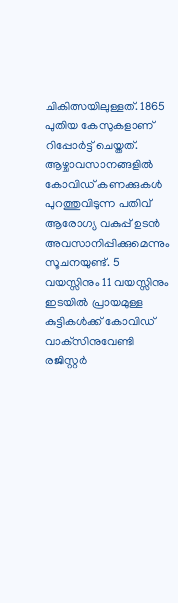ചികിത്സയിലുള്ളത്. 1865 പുതിയ കേസുകളാണ് റിപ്പോര്‍ട്ട് ചെയ്തത്. ആഴ്ചാവസാനങ്ങളില്‍ കോവിഡ് കണക്കുകള്‍ പുറത്തുവിടുന്ന പതിവ് ആരോഗ്യ വകുപ്പ് ഉടന്‍ അവസാനിപ്പിക്കുമെന്നും സൂചനയുണ്ട്. 5 വയസ്സിനും 11 വയസ്സിനും ഇടയില്‍ പ്രായമുള്ള കുട്ടികള്‍ക്ക് കോവിഡ് വാക്‌സിനുവേണ്ടി രജിസ്റ്റര്‍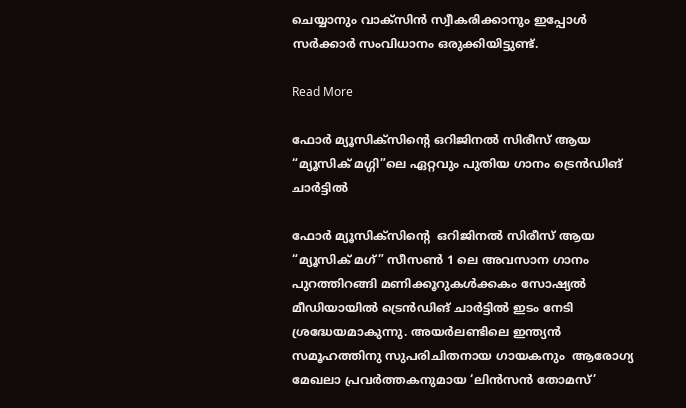ചെയ്യാനും വാക്‌സിന്‍ സ്വീകരിക്കാനും ഇപ്പോള്‍ സര്‍ക്കാര്‍ സംവിധാനം ഒരുക്കിയിട്ടുണ്ട്.

Read More

ഫോർ മ്യൂസിക്‌സിന്റെ ഒറിജിനൽ സിരീസ് ആയ “മ്യൂസിക് മഗ്ഗി”ലെ ഏറ്റവും പുതിയ ഗാനം ട്രെൻഡിങ് ചാർട്ടിൽ

ഫോർ മ്യൂസിക്‌സിന്റെ  ഒറിജിനൽ സിരീസ് ആയ “മ്യൂസിക് മഗ്” സീസൺ 1 ലെ അവസാന ഗാനം പുറത്തിറങ്ങി മണിക്കൂറുകൾക്കകം സോഷ്യൽ മീഡിയായിൽ ട്രെൻഡിങ് ചാർട്ടിൽ ഇടം നേടി ശ്രദ്ധേയമാകുന്നു. അയർലണ്ടിലെ ഇന്ത്യൻ സമൂഹത്തിനു സുപരിചിതനായ ഗായകനും  ആരോഗ്യ മേഖലാ പ്രവർത്തകനുമായ ‘ലിൻസൻ തോമസ്’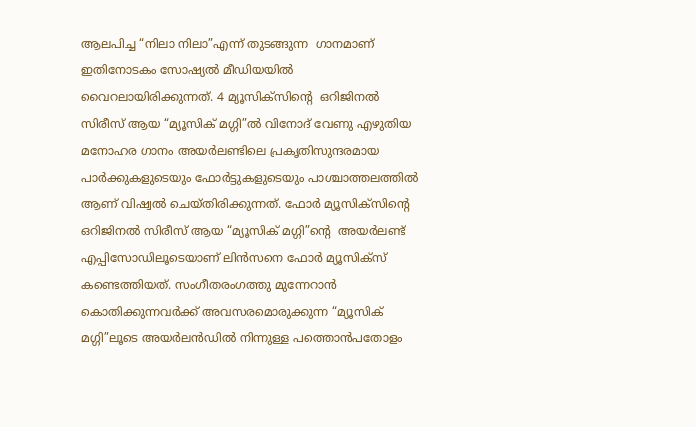ആലപിച്ച “നിലാ നിലാ”എന്ന് തുടങ്ങുന്ന  ഗാനമാണ് ഇതിനോടകം സോഷ്യൽ മീഡിയയിൽ വൈറലായിരിക്കുന്നത്. 4 മ്യൂസിക്‌സിന്റെ  ഒറിജിനൽ സിരീസ് ആയ “മ്യൂസിക് മഗ്ഗി”ൽ വിനോദ് വേണു എഴുതിയ മനോഹര ഗാനം അയർലണ്ടിലെ പ്രകൃതിസുന്ദരമായ പാർക്കുകളുടെയും ഫോർട്ടുകളുടെയും പാശ്ചാത്തലത്തിൽ ആണ് വിഷ്വൽ ചെയ്തിരിക്കുന്നത്. ഫോർ മ്യൂസിക്‌സിന്റെ  ഒറിജിനൽ സിരീസ് ആയ “മ്യൂസിക് മഗ്ഗി”ന്റെ  അയർലണ്ട് എപ്പിസോഡിലൂടെയാണ് ലിൻസനെ ഫോർ മ്യൂസിക്സ് കണ്ടെത്തിയത്. സംഗീതരംഗത്തു മുന്നേറാൻ കൊതിക്കുന്നവർക്ക് അവസരമൊരുക്കുന്ന “മ്യൂസിക് മഗ്ഗി”ലൂടെ അയർലൻഡിൽ നിന്നുള്ള പത്തൊൻപതോളം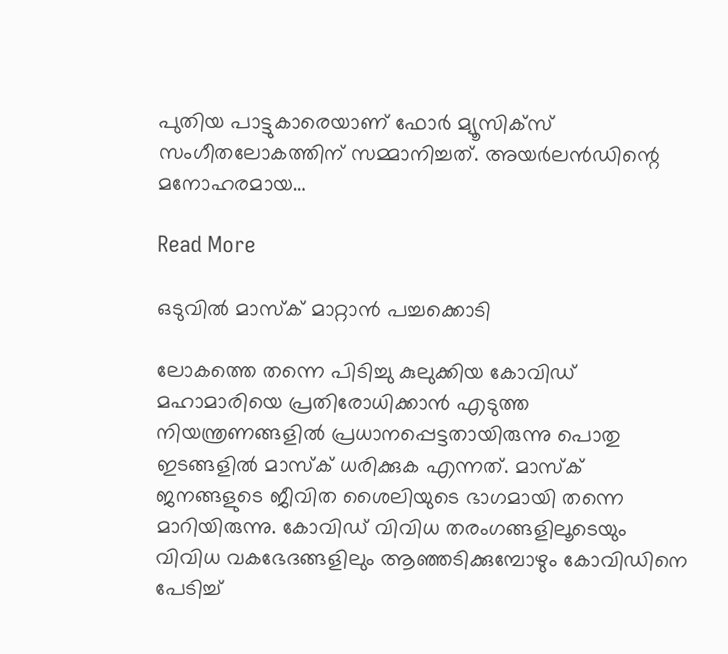പുതിയ പാട്ടുകാരെയാണ് ഫോർ മ്യൂസിക്സ് സംഗീതലോകത്തിന് സമ്മാനിച്ചത്. അയർലൻഡിന്റെ മനോഹരമായ…

Read More

ഒടുവില്‍ മാസ്‌ക് മാറ്റാന്‍ പച്ചക്കൊടി

ലോകത്തെ തന്നെ പിടിച്ചു കുലുക്കിയ കോവിഡ് മഹാമാരിയെ പ്രതിരോധിക്കാന്‍ എടുത്ത നിയന്ത്രണങ്ങളില്‍ പ്രധാനപ്പെട്ടതായിരുന്നു പൊതു ഇടങ്ങളില്‍ മാസ്‌ക് ധരിക്കുക എന്നത്. മാസ്‌ക് ജനങ്ങളുടെ ജീവിത ശൈലിയുടെ ഭാഗമായി തന്നെ മാറിയിരുന്നു. കോവിഡ് വിവിധ തരംഗങ്ങളിലൂടെയും വിവിധ വകഭേദങ്ങളിലും ആഞ്ഞടിക്കുമ്പോഴും കോവിഡിനെ പേടിച്ച്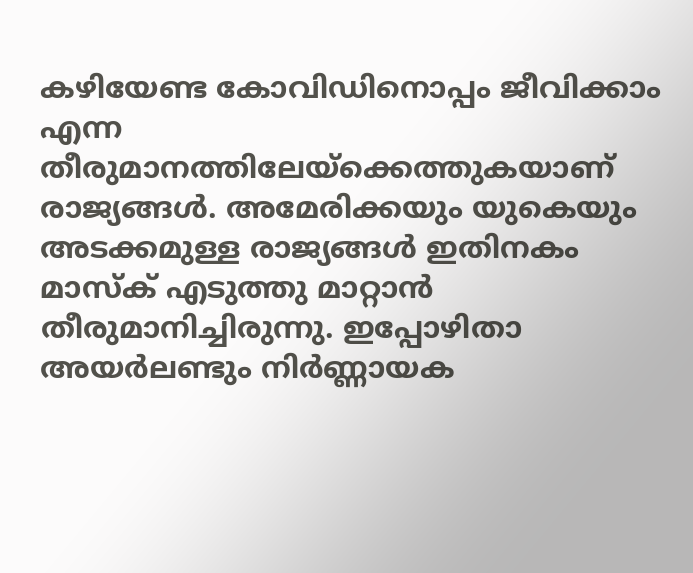കഴിയേണ്ട കോവിഡിനൊപ്പം ജീവിക്കാം എന്ന തീരുമാനത്തിലേയ്‌ക്കെത്തുകയാണ് രാജ്യങ്ങള്‍. അമേരിക്കയും യുകെയും അടക്കമുള്ള രാജ്യങ്ങള്‍ ഇതിനകം മാസ്‌ക് എടുത്തു മാറ്റാന്‍ തീരുമാനിച്ചിരുന്നു. ഇപ്പോഴിതാ അയര്‍ലണ്ടും നിര്‍ണ്ണായക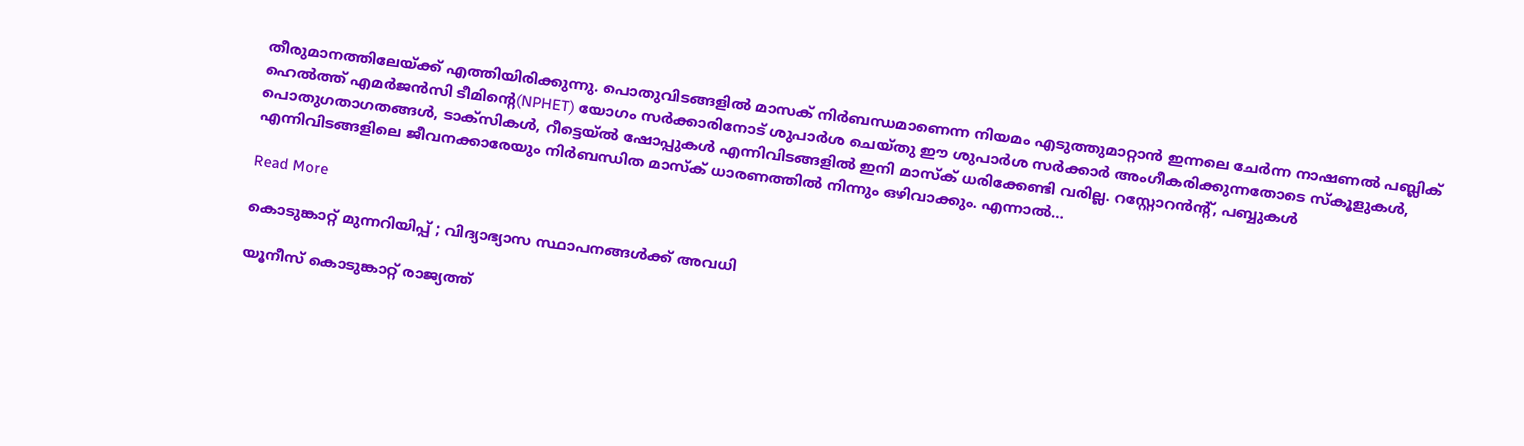തീരുമാനത്തിലേയ്ക്ക് എത്തിയിരിക്കുന്നു. പൊതുവിടങ്ങളില്‍ മാസക് നിര്‍ബന്ധമാണെന്ന നിയമം എടുത്തുമാറ്റാന്‍ ഇന്നലെ ചേര്‍ന്ന നാഷണല്‍ പബ്ലിക് ഹെല്‍ത്ത് എമര്‍ജന്‍സി ടീമിന്റെ(NPHET) യോഗം സര്‍ക്കാരിനോട് ശുപാര്‍ശ ചെയ്തു ഈ ശുപാര്‍ശ സര്‍ക്കാര്‍ അംഗീകരിക്കുന്നതോടെ സ്‌കൂളുകള്‍, പൊതുഗതാഗതങ്ങള്‍, ടാക്‌സികള്‍, റീട്ടെയ്ല്‍ ഷോപ്പുകള്‍ എന്നിവിടങ്ങളില്‍ ഇനി മാസ്‌ക് ധരിക്കേണ്ടി വരില്ല. റസ്റ്റോറന്‍ന്റ്, പബ്ബുകള്‍ എന്നിവിടങ്ങളിലെ ജീവനക്കാരേയും നിര്‍ബന്ധിത മാസ്‌ക് ധാരണത്തില്‍ നിന്നും ഒഴിവാക്കും. എന്നാല്‍…

Read More

കൊടുങ്കാറ്റ് മുന്നറിയിപ്പ് ; വിദ്യാഭ്യാസ സ്ഥാപനങ്ങള്‍ക്ക് അവധി

യൂനീസ് കൊടുങ്കാറ്റ് രാജ്യത്ത്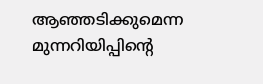ആഞ്ഞടിക്കുമെന്ന മുന്നറിയിപ്പിന്റെ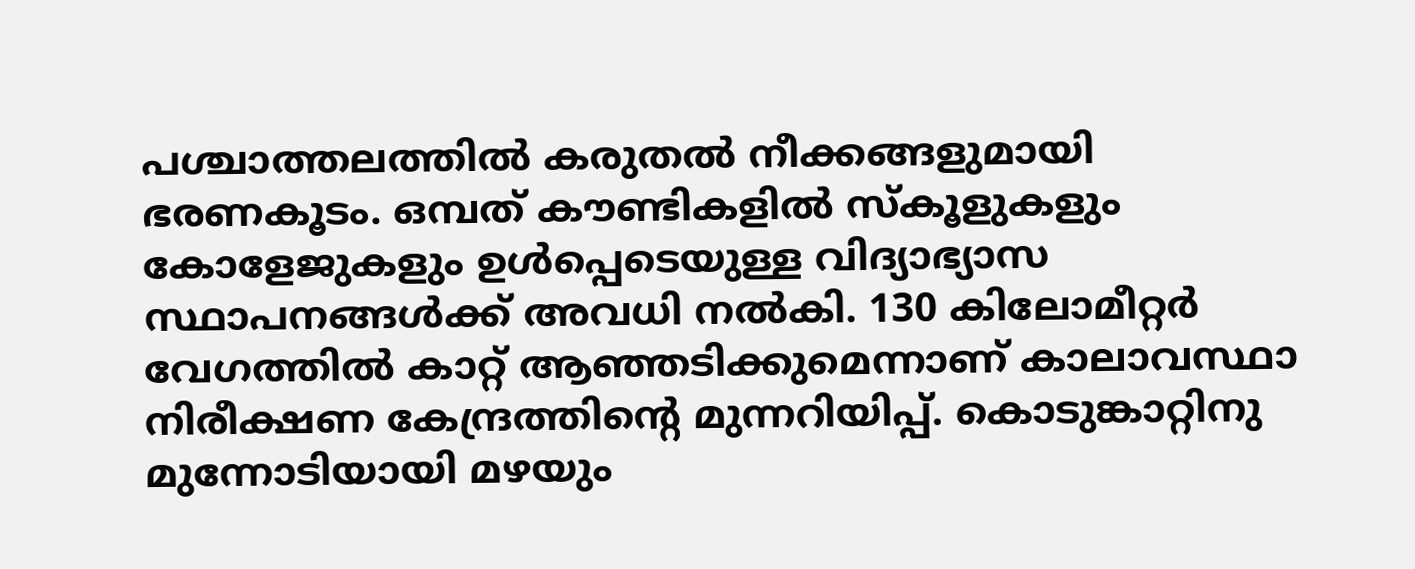പശ്ചാത്തലത്തില്‍ കരുതല്‍ നീക്കങ്ങളുമായി ഭരണകൂടം. ഒമ്പത് കൗണ്ടികളില്‍ സ്‌കൂളുകളും കോളേജുകളും ഉള്‍പ്പെടെയുള്ള വിദ്യാഭ്യാസ സ്ഥാപനങ്ങള്‍ക്ക് അവധി നല്‍കി. 130 കിലോമീറ്റര്‍ വേഗത്തില്‍ കാറ്റ് ആഞ്ഞടിക്കുമെന്നാണ് കാലാവസ്ഥാ നിരീക്ഷണ കേന്ദ്രത്തിന്റെ മുന്നറിയിപ്പ്. കൊടുങ്കാറ്റിനു മുന്നോടിയായി മഴയും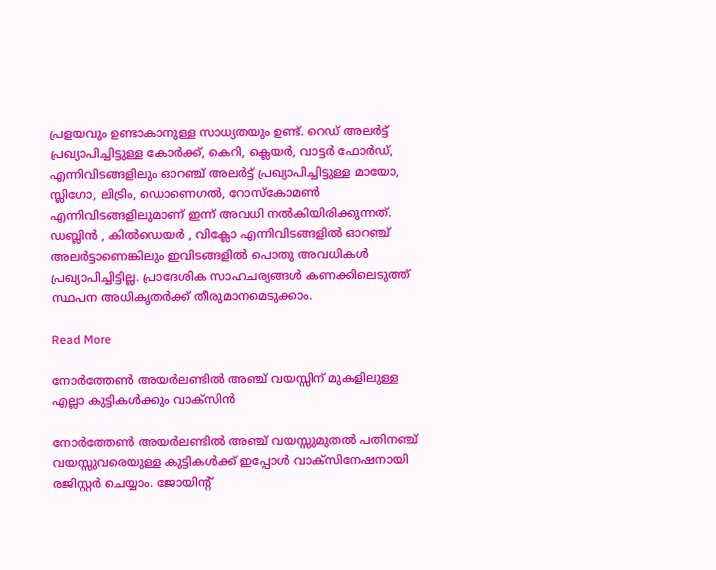പ്രളയവും ഉണ്ടാകാനുള്ള സാധ്യതയും ഉണ്ട്. റെഡ് അലര്‍ട്ട് പ്രഖ്യാപിച്ചിട്ടുള്ള കോര്‍ക്ക്, കെറി, ക്ലെയര്‍, വാട്ടര്‍ ഫോര്‍ഡ്, എന്നിവിടങ്ങളിലും ഓറഞ്ച് അലര്‍ട്ട് പ്രഖ്യാപിച്ചിട്ടുള്ള മായോ, സ്ലിഗോ, ലിട്രിം, ഡൊണെഗല്‍, റോസ്‌കോമണ്‍ എന്നിവിടങ്ങളിലുമാണ് ഇന്ന് അവധി നല്‍കിയിരിക്കുന്നത്. ഡബ്ലിന്‍ , കില്‍ഡെയര്‍ , വിക്ലോ എന്നിവിടങ്ങളില്‍ ഓറഞ്ച് അലര്‍ട്ടാണെങ്കിലും ഇവിടങ്ങളില്‍ പൊതു അവധികള്‍ പ്രഖ്യാപിച്ചിട്ടില്ല. പ്രാദേശിക സാഹചര്യങ്ങള്‍ കണക്കിലെടുത്ത് സ്ഥപന അധികൃതര്‍ക്ക് തീരുമാനമെടുക്കാം.

Read More

നോര്‍ത്തേണ്‍ അയര്‍ലണ്ടില്‍ അഞ്ച് വയസ്സിന് മുകളിലുള്ള എല്ലാ കുട്ടികള്‍ക്കും വാക്‌സിന്‍

നോര്‍ത്തേണ്‍ അയര്‍ലണ്ടില്‍ അഞ്ച് വയസ്സുമുതല്‍ പതിനഞ്ച് വയസ്സുവരെയുള്ള കുട്ടികള്‍ക്ക് ഇപ്പോള്‍ വാക്‌സിനേഷനായി രജിസ്റ്റര്‍ ചെയ്യാം. ജോയിന്റ്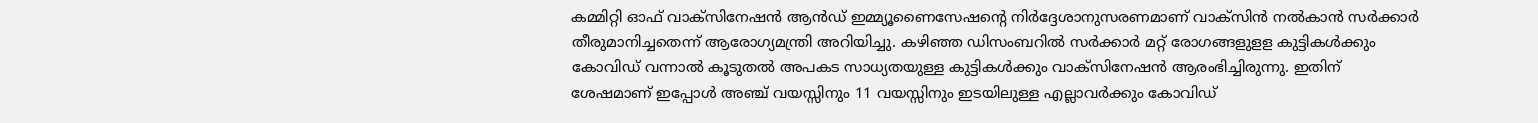കമ്മിറ്റി ഓഫ് വാക്‌സിനേഷന്‍ ആന്‍ഡ് ഇമ്മ്യൂണൈസേഷന്റെ നിര്‍ദ്ദേശാനുസരണമാണ് വാക്‌സിന്‍ നല്‍കാന്‍ സര്‍ക്കാര്‍ തീരുമാനിച്ചതെന്ന് ആരോഗ്യമന്ത്രി അറിയിച്ചു. കഴിഞ്ഞ ഡിസംബറില്‍ സര്‍ക്കാര്‍ മറ്റ് രോഗങ്ങളുളള കുട്ടികള്‍ക്കും കോവിഡ് വന്നാല്‍ കൂടുതല്‍ അപകട സാധ്യതയുള്ള കുട്ടികള്‍ക്കും വാക്‌സിനേഷന്‍ ആരംഭിച്ചിരുന്നു. ഇതിന് ശേഷമാണ് ഇപ്പോള്‍ അഞ്ച് വയസ്സിനും 11 വയസ്സിനും ഇടയിലുള്ള എല്ലാവര്‍ക്കും കോവിഡ്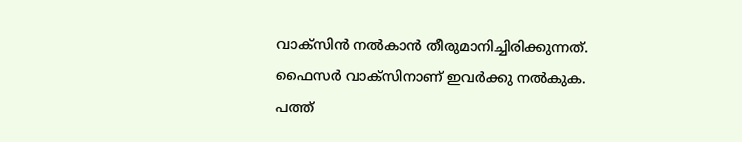വാക്‌സിന്‍ നല്‍കാന്‍ തീരുമാനിച്ചിരിക്കുന്നത്. ഫൈസര്‍ വാക്‌സിനാണ് ഇവര്‍ക്കു നല്‍കുക. പത്ത്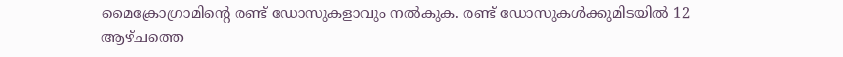മൈക്രോഗ്രാമിന്റെ രണ്ട് ഡോസുകളാവും നല്‍കുക. രണ്ട് ഡോസുകള്‍ക്കുമിടയില്‍ 12 ആഴ്ചത്തെ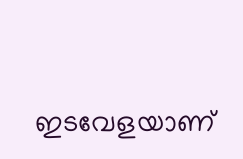ഇടവേളയാണ്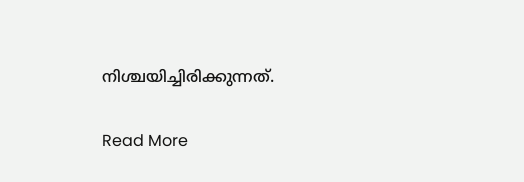നിശ്ചയിച്ചിരിക്കുന്നത്.

Read More